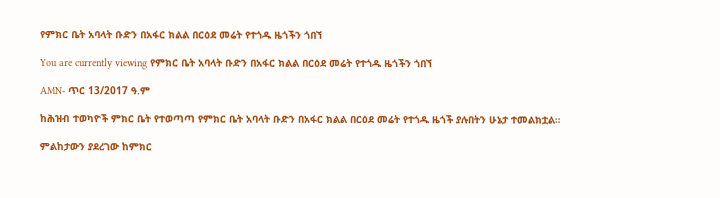የምክር ቤት አባላት ቡድን በአፋር ክልል በርዕደ መሬት የተጎዱ ዜጎችን ጎበኘ

You are currently viewing የምክር ቤት አባላት ቡድን በአፋር ክልል በርዕደ መሬት የተጎዱ ዜጎችን ጎበኘ

AMN- ጥር 13/2017 ዓ.ም

ከሕዝብ ተወካዮች ምክር ቤት የተወጣጣ የምክር ቤት አባላት ቡድን በአፋር ክልል በርዕደ መሬት የተጎዱ ዜጎች ያሉበትን ሁኔታ ተመልክቷል።

ምልከታውን ያደረገው ከምክር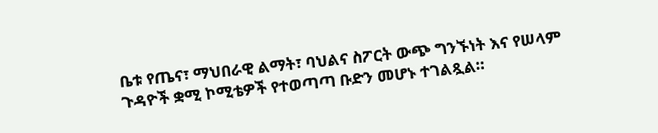ቤቱ የጤና፣ ማህበራዊ ልማት፣ ባህልና ስፖርት ውጭ ግንኙነት እና የሠላም ጉዳዮች ቋሚ ኮሚቴዎች የተወጣጣ ቡድን መሆኑ ተገልጿል።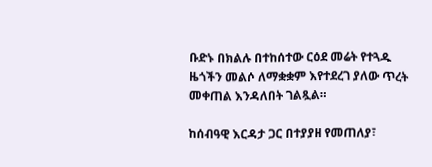ቡድኑ በክልሉ በተከሰተው ርዕደ መሬት የተጓዱ ዜጎችን መልሶ ለማቋቋም እየተደረገ ያለው ጥረት መቀጠል እንዳለበት ገልጿል።

ከሰብዓዊ እርዳታ ጋር በተያያዘ የመጠለያ፣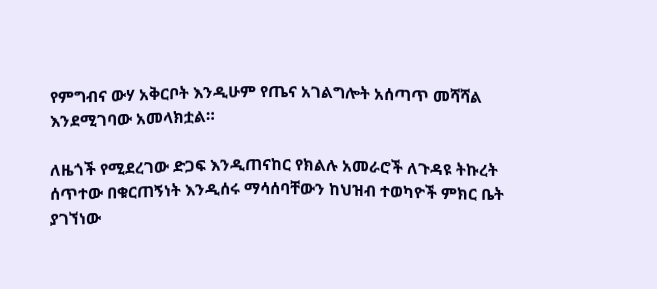የምግብና ውሃ አቅርቦት እንዲሁም የጤና አገልግሎት አሰጣጥ መሻሻል እንደሚገባው አመላክቷል።

ለዜጎች የሚደረገው ድጋፍ እንዲጠናከር የክልሉ አመራሮች ለጉዳዩ ትኩረት ሰጥተው በቁርጠኝነት እንዲሰሩ ማሳሰባቸውን ከህዝብ ተወካዮች ምክር ቤት ያገኘነው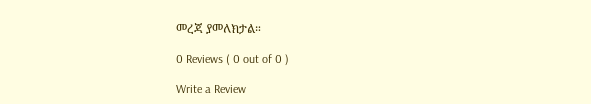መረጃ ያመለክታል።

0 Reviews ( 0 out of 0 )

Write a Review